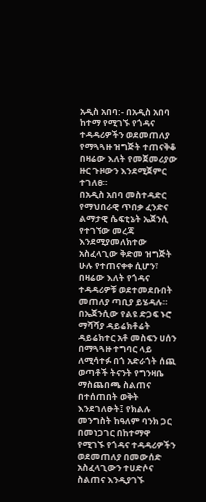አዲስ አበባ:- በአዲስ አበባ ከተማ የሚገኙ የጎዳና ተዳዳሪዎችን ወደመጠለያ የማጓጓዙ ዝግጅት ተጠናቅቆ በዛሬው እለት የመጀመሪያው ዙር ጉዞውን እንደሚጀምር ተገለፀ።
በአዲስ አበባ መስተዳድር የማህበራዊ ጥበቃ ፈንድና ልማታዊ ሴፍቲኔት ኤጀንሲ የተገኘው መረጃ እንደሚያመለክተው አስፈላጊው ቅድመ ዝግጅት ሁሉ የተጠናቀቀ ሲሆን፣ በዛሬው እለት የጎዳና ተዳዳሪዎቹ ወደተመደቡበት መጠለያ ጣቢያ ይሄዳሉ።
በኤጀንሲው የልዩ ድጋፍ ኑሮ ማሻሻያ ዳይሬክቶሬት ዳይሬክተር አቶ መስፍን ሀሰን በማጓጓዙ ተግባር ላይ ለሚሳተፉ በጎ አድራጎት ሰጪ ወጣቶች ትናንት የግንዛቤ ማስጨበጫ ስልጠና በተሰጠበት ወቅት እንደገለፁት፤ የክልሉ መንግስት ከዓለም ባንክ ጋር በመነጋገር በከተማዋ የሚገኙ የጎዳና ተዳዳሪዎችን ወደመጠለያ በመውሰድ አስፈላጊውን ተሀድሶና ስልጠና እንዲያገኙ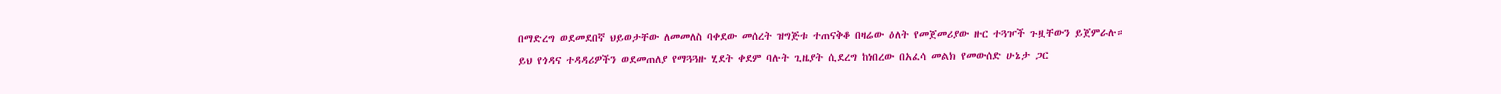በማድረግ ወደመደበኛ ህይወታቸው ለመመለስ ባቀደው መሰረት ዝግጅቱ ተጠናቅቆ በዛሬው ዕለት የመጀመሪያው ዙር ተጓዦች ጉዟቸውን ይጀምራሉ።
ይህ የጎዳና ተዳዳሪዎችን ወደመጠለያ የማጓጓዙ ሂደት ቀደም ባሉት ጊዜያት ሲደረግ ከነበረው በአፈሳ መልክ የመውሰድ ሁኔታ ጋር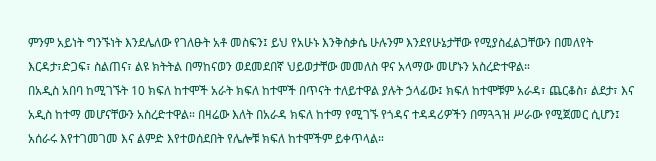ምንም አይነት ግንኙነት እንደሌለው የገለፁት አቶ መስፍን፤ ይህ የአሁኑ እንቅስቃሴ ሁሉንም እንደየሁኔታቸው የሚያስፈልጋቸውን በመለየት እርዳታ፣ድጋፍ፣ ስልጠና፣ ልዩ ክትትል በማከናወን ወደመደበኛ ህይወታቸው መመለስ ዋና አላማው መሆኑን አስረድተዋል።
በአዲስ አበባ ከሚገኙት 10 ክፍለ ከተሞች አራት ክፍለ ከተሞች በጥናት ተለይተዋል ያሉት ኃላፊው፤ ክፍለ ከተሞቹም አራዳ፣ ጨርቆስ፣ ልደታ፣ እና አዲስ ከተማ መሆናቸውን አስረድተዋል። በዛሬው እለት በአራዳ ክፍለ ከተማ የሚገኙ የጎዳና ተዳዳሪዎችን በማጓጓዝ ሥራው የሚጀመር ሲሆን፤ አሰራሩ እየተገመገመ እና ልምድ እየተወሰደበት የሌሎቹ ክፍለ ከተሞችም ይቀጥላል።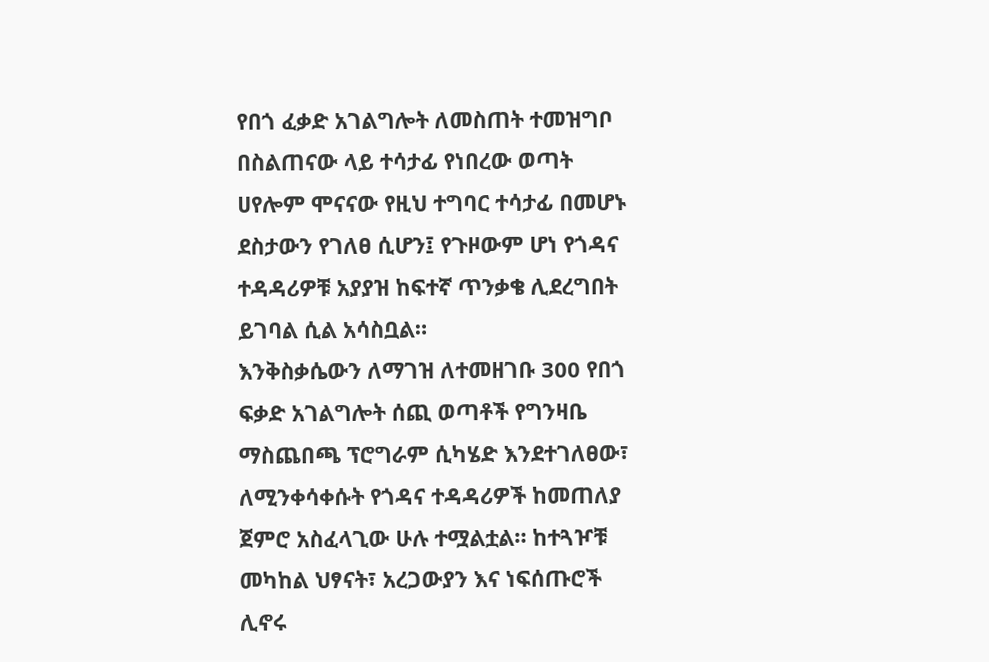የበጎ ፈቃድ አገልግሎት ለመስጠት ተመዝግቦ በስልጠናው ላይ ተሳታፊ የነበረው ወጣት ሀየሎም ሞናናው የዚህ ተግባር ተሳታፊ በመሆኑ ደስታውን የገለፀ ሲሆን፤ የጉዞውም ሆነ የጎዳና ተዳዳሪዎቹ አያያዝ ከፍተኛ ጥንቃቄ ሊደረግበት ይገባል ሲል አሳስቧል።
እንቅስቃሴውን ለማገዝ ለተመዘገቡ 300 የበጎ ፍቃድ አገልግሎት ሰጪ ወጣቶች የግንዛቤ ማስጨበጫ ፕሮግራም ሲካሄድ እንደተገለፀው፣ ለሚንቀሳቀሱት የጎዳና ተዳዳሪዎች ከመጠለያ ጀምሮ አስፈላጊው ሁሉ ተሟልቷል። ከተጓዦቹ መካከል ህፃናት፣ አረጋውያን እና ነፍሰጡሮች ሊኖሩ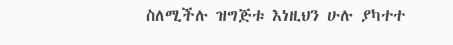ስለሚችሉ ዝግጅቱ እነዚህን ሁሉ ያካተተ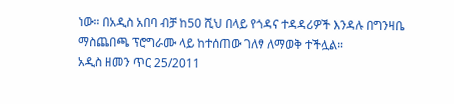ነው። በአዲስ አበባ ብቻ ከ50 ሺህ በላይ የጎዳና ተዳዳሪዎች እንዳሉ በግንዛቤ ማስጨበጫ ፕሮግራሙ ላይ ከተሰጠው ገለፃ ለማወቅ ተችሏል።
አዲስ ዘመን ጥር 25/2011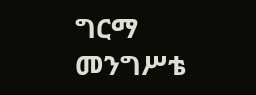ግርማ መንግሥቴ